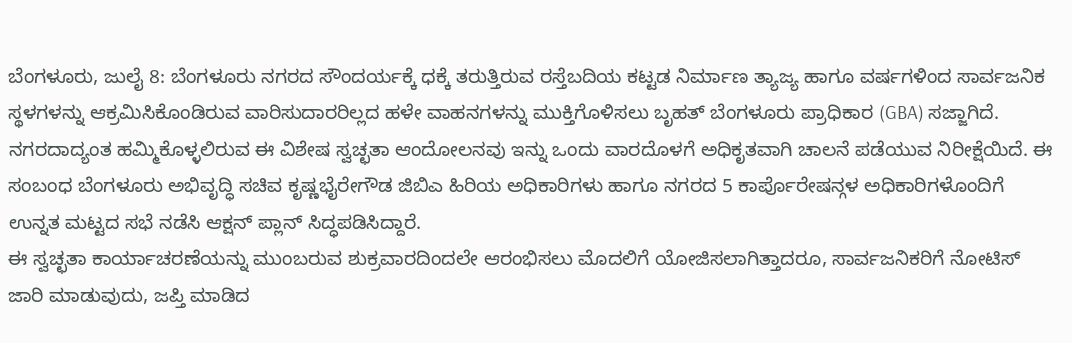ಬೆಂಗಳೂರು, ಜುಲೈ 8: ಬೆಂಗಳೂರು ನಗರದ ಸೌಂದರ್ಯಕ್ಕೆ ಧಕ್ಕೆ ತರುತ್ತಿರುವ ರಸ್ತೆಬದಿಯ ಕಟ್ಟಡ ನಿರ್ಮಾಣ ತ್ಯಾಜ್ಯ ಹಾಗೂ ವರ್ಷಗಳಿಂದ ಸಾರ್ವಜನಿಕ ಸ್ಥಳಗಳನ್ನು ಆಕ್ರಮಿಸಿಕೊಂಡಿರುವ ವಾರಿಸುದಾರರಿಲ್ಲದ ಹಳೇ ವಾಹನಗಳನ್ನು ಮುಕ್ತಿಗೊಳಿಸಲು ಬೃಹತ್ ಬೆಂಗಳೂರು ಪ್ರಾಧಿಕಾರ (GBA) ಸಜ್ಜಾಗಿದೆ. ನಗರದಾದ್ಯಂತ ಹಮ್ಮಿಕೊಳ್ಳಲಿರುವ ಈ ವಿಶೇಷ ಸ್ವಚ್ಛತಾ ಆಂದೋಲನವು ಇನ್ನು ಒಂದು ವಾರದೊಳಗೆ ಅಧಿಕೃತವಾಗಿ ಚಾಲನೆ ಪಡೆಯುವ ನಿರೀಕ್ಷೆಯಿದೆ. ಈ ಸಂಬಂಧ ಬೆಂಗಳೂರು ಅಭಿವೃದ್ಧಿ ಸಚಿವ ಕೃಷ್ಣಭೈರೇಗೌಡ ಜಿಬಿಎ ಹಿರಿಯ ಅಧಿಕಾರಿಗಳು ಹಾಗೂ ನಗರದ 5 ಕಾರ್ಪೊರೇಷನ್ಗಳ ಅಧಿಕಾರಿಗಳೊಂದಿಗೆ ಉನ್ನತ ಮಟ್ಟದ ಸಭೆ ನಡೆಸಿ ಆಕ್ಷನ್ ಪ್ಲಾನ್ ಸಿದ್ಧಪಡಿಸಿದ್ದಾರೆ.
ಈ ಸ್ವಚ್ಛತಾ ಕಾರ್ಯಾಚರಣೆಯನ್ನು ಮುಂಬರುವ ಶುಕ್ರವಾರದಿಂದಲೇ ಆರಂಭಿಸಲು ಮೊದಲಿಗೆ ಯೋಜಿಸಲಾಗಿತ್ತಾದರೂ, ಸಾರ್ವಜನಿಕರಿಗೆ ನೋಟಿಸ್ ಜಾರಿ ಮಾಡುವುದು, ಜಪ್ತಿ ಮಾಡಿದ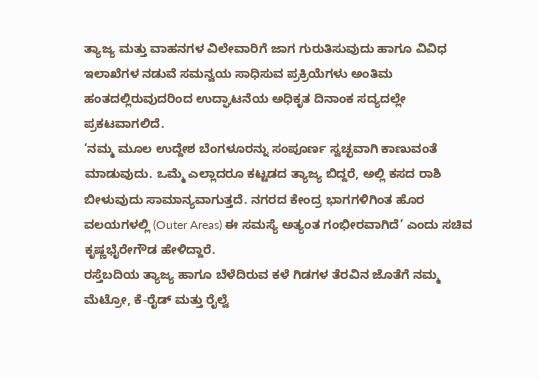ತ್ಯಾಜ್ಯ ಮತ್ತು ವಾಹನಗಳ ವಿಲೇವಾರಿಗೆ ಜಾಗ ಗುರುತಿಸುವುದು ಹಾಗೂ ವಿವಿಧ ಇಲಾಖೆಗಳ ನಡುವೆ ಸಮನ್ವಯ ಸಾಧಿಸುವ ಪ್ರಕ್ರಿಯೆಗಳು ಅಂತಿಮ ಹಂತದಲ್ಲಿರುವುದರಿಂದ ಉದ್ಘಾಟನೆಯ ಅಧಿಕೃತ ದಿನಾಂಕ ಸದ್ಯದಲ್ಲೇ ಪ್ರಕಟವಾಗಲಿದೆ.
‘ನಮ್ಮ ಮೂಲ ಉದ್ದೇಶ ಬೆಂಗಳೂರನ್ನು ಸಂಪೂರ್ಣ ಸ್ವಚ್ಛವಾಗಿ ಕಾಣುವಂತೆ ಮಾಡುವುದು. ಒಮ್ಮೆ ಎಲ್ಲಾದರೂ ಕಟ್ಟಡದ ತ್ಯಾಜ್ಯ ಬಿದ್ದರೆ, ಅಲ್ಲಿ ಕಸದ ರಾಶಿ ಬೀಳುವುದು ಸಾಮಾನ್ಯವಾಗುತ್ತದೆ. ನಗರದ ಕೇಂದ್ರ ಭಾಗಗಳಿಗಿಂತ ಹೊರ ವಲಯಗಳಲ್ಲಿ (Outer Areas) ಈ ಸಮಸ್ಯೆ ಅತ್ಯಂತ ಗಂಭೀರವಾಗಿದೆ’ ಎಂದು ಸಚಿವ ಕೃಷ್ಣಭೈರೇಗೌಡ ಹೇಳಿದ್ದಾರೆ.
ರಸ್ತೆಬದಿಯ ತ್ಯಾಜ್ಯ ಹಾಗೂ ಬೆಳೆದಿರುವ ಕಳೆ ಗಿಡಗಳ ತೆರವಿನ ಜೊತೆಗೆ ನಮ್ಮ ಮೆಟ್ರೋ, ಕೆ-ರೈಡ್ ಮತ್ತು ರೈಲ್ವೆ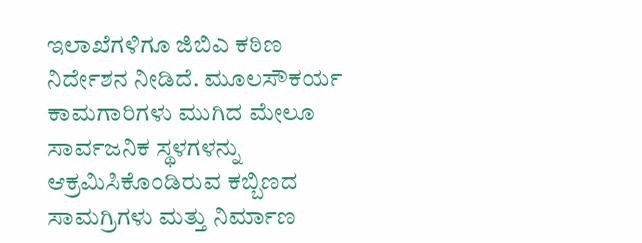ಇಲಾಖೆಗಳಿಗೂ ಜಿಬಿಎ ಕಠಿಣ ನಿರ್ದೇಶನ ನೀಡಿದೆ. ಮೂಲಸೌಕರ್ಯ ಕಾಮಗಾರಿಗಳು ಮುಗಿದ ಮೇಲೂ ಸಾರ್ವಜನಿಕ ಸ್ಥಳಗಳನ್ನು ಆಕ್ರಮಿಸಿಕೊಂಡಿರುವ ಕಬ್ಬಿಣದ ಸಾಮಗ್ರಿಗಳು ಮತ್ತು ನಿರ್ಮಾಣ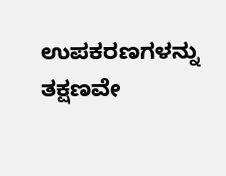ಉಪಕರಣಗಳನ್ನು ತಕ್ಷಣವೇ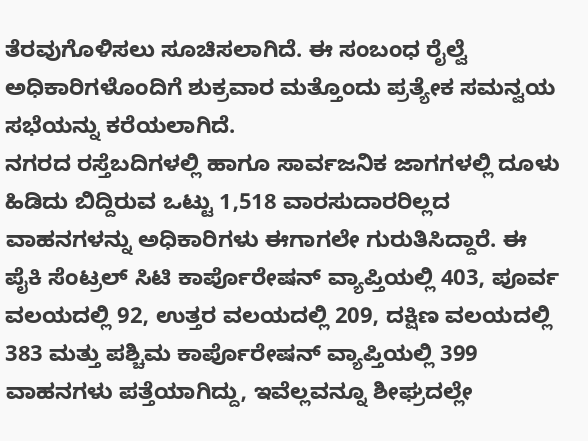ತೆರವುಗೊಳಿಸಲು ಸೂಚಿಸಲಾಗಿದೆ. ಈ ಸಂಬಂಧ ರೈಲ್ವೆ ಅಧಿಕಾರಿಗಳೊಂದಿಗೆ ಶುಕ್ರವಾರ ಮತ್ತೊಂದು ಪ್ರತ್ಯೇಕ ಸಮನ್ವಯ ಸಭೆಯನ್ನು ಕರೆಯಲಾಗಿದೆ.
ನಗರದ ರಸ್ತೆಬದಿಗಳಲ್ಲಿ ಹಾಗೂ ಸಾರ್ವಜನಿಕ ಜಾಗಗಳಲ್ಲಿ ದೂಳು ಹಿಡಿದು ಬಿದ್ದಿರುವ ಒಟ್ಟು 1,518 ವಾರಸುದಾರರಿಲ್ಲದ ವಾಹನಗಳನ್ನು ಅಧಿಕಾರಿಗಳು ಈಗಾಗಲೇ ಗುರುತಿಸಿದ್ದಾರೆ. ಈ ಪೈಕಿ ಸೆಂಟ್ರಲ್ ಸಿಟಿ ಕಾರ್ಪೊರೇಷನ್ ವ್ಯಾಪ್ತಿಯಲ್ಲಿ 403, ಪೂರ್ವ ವಲಯದಲ್ಲಿ 92, ಉತ್ತರ ವಲಯದಲ್ಲಿ 209, ದಕ್ಷಿಣ ವಲಯದಲ್ಲಿ 383 ಮತ್ತು ಪಶ್ಚಿಮ ಕಾರ್ಪೊರೇಷನ್ ವ್ಯಾಪ್ತಿಯಲ್ಲಿ 399 ವಾಹನಗಳು ಪತ್ತೆಯಾಗಿದ್ದು, ಇವೆಲ್ಲವನ್ನೂ ಶೀಘ್ರದಲ್ಲೇ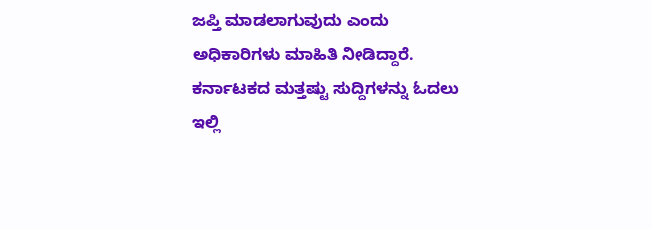ಜಪ್ತಿ ಮಾಡಲಾಗುವುದು ಎಂದು ಅಧಿಕಾರಿಗಳು ಮಾಹಿತಿ ನೀಡಿದ್ದಾರೆ.
ಕರ್ನಾಟಕದ ಮತ್ತಷ್ಟು ಸುದ್ದಿಗಳನ್ನು ಓದಲು ಇಲ್ಲಿ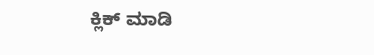ಕ್ಲಿಕ್ ಮಾಡಿ